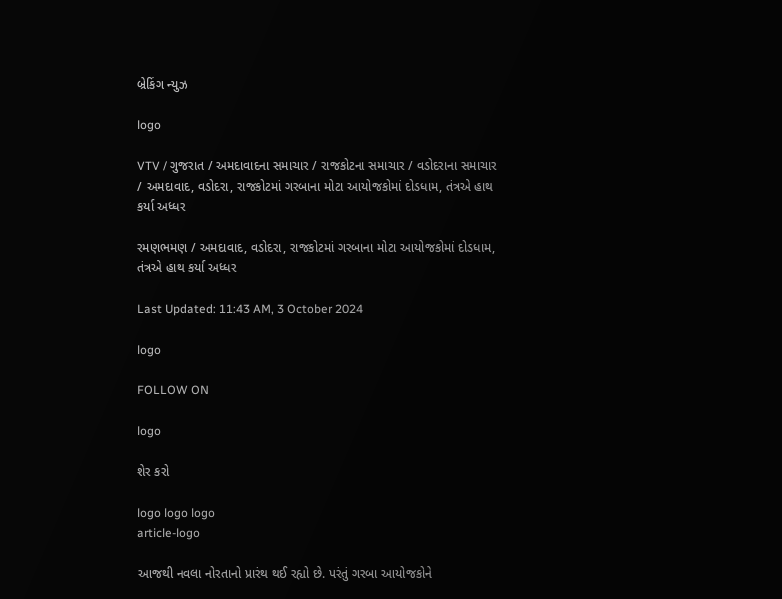બ્રેકિંગ ન્યુઝ

logo

VTV / ગુજરાત / અમદાવાદના સમાચાર / રાજકોટના સમાચાર / વડોદરાના સમાચાર / અમદાવાદ, વડોદરા, રાજકોટમાં ગરબાના મોટા આયોજકોમાં દોડધામ, તંત્રએ હાથ કર્યા અધ્ધર

રમણભમણ / અમદાવાદ, વડોદરા, રાજકોટમાં ગરબાના મોટા આયોજકોમાં દોડધામ, તંત્રએ હાથ કર્યા અધ્ધર

Last Updated: 11:43 AM, 3 October 2024

logo

FOLLOW ON

logo

શેર કરો

logo logo logo
article-logo

આજથી નવલા નોરતાનો પ્રારંથ થઈ રહ્યો છે. પરંતું ગરબા આયોજકોને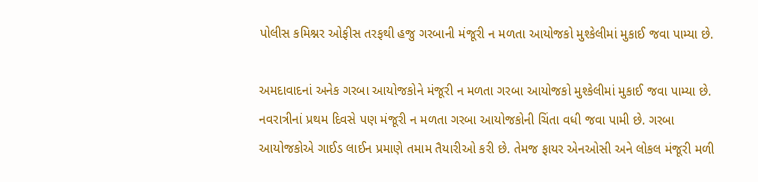પોલીસ કમિશ્નર ઓફીસ તરફથી હજુ ગરબાની મંજૂરી ન મળતા આયોજકો મુશ્કેલીમાં મુકાઈ જવા પામ્યા છે.

અમદાવાદનાં અનેક ગરબા આયોજકોને મંજૂરી ન મળતા ગરબા આયોજકો મુશ્કેલીમાં મુકાઈ જવા પામ્યા છે. નવરાત્રીનાં પ્રથમ દિવસે પણ મંજૂરી ન મળતા ગરબા આયોજકોની ચિંતા વધી જવા પામી છે. ગરબા આયોજકોએ ગાઈડ લાઈન પ્રમાણે તમામ તૈયારીઓ કરી છે. તેમજ ફાયર એનઓસી અને લોકલ મંજૂરી મળી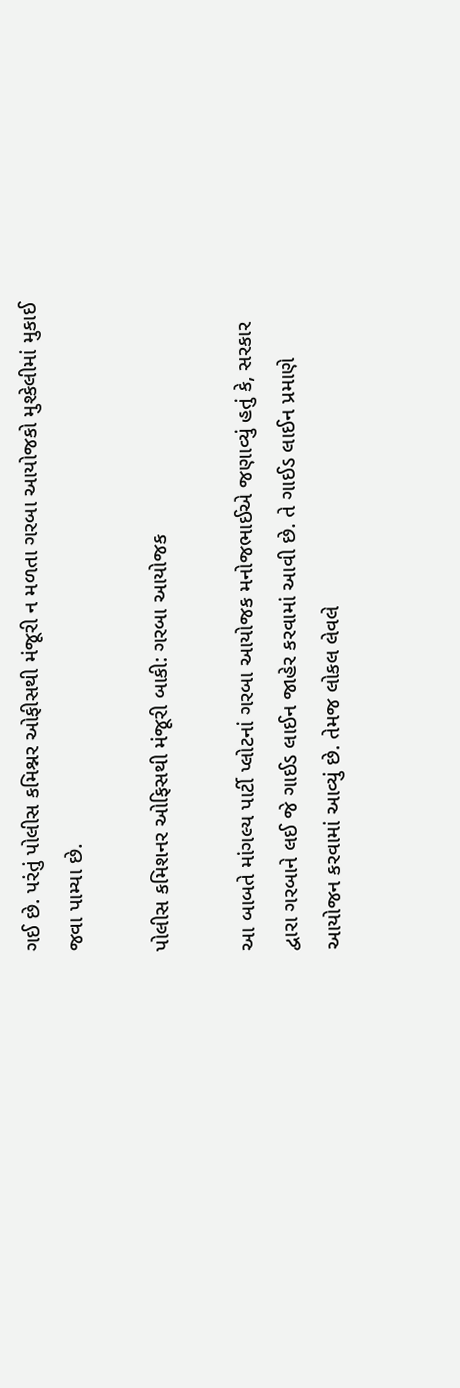ગઈ છે. પરંતું પોલીસ કમિશ્નર ઓફીસથી મંજૂરી ન મળતા ગરબા આયોજકો મુશ્કેલીમાં મુકાઈ જવા પામ્યા છે.

પોલીસ કમિશનર ઓફિસથી મંજૂરી બાકી: ગરબા આયોજક

આ બાબતે માંગલ્ય પાર્ટી પ્લોટનાં ગરબા આયોજક મનોજભાઈએ જણાવ્યું હતું કે, સરકાર દ્વારા ગરબાને લઈ જે ગાઈડ લાઈન જાહેર કરવામાં આવી છે. તે ગાઈડ લાઈન પ્રમાણે આયોજન કરવામાં આવ્યું છે. તેમજ લોકલ લેવલે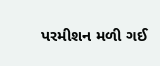પરમીશન મળી ગઈ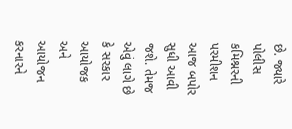છે. જ્યારે પોલીસ કમિશ્નરની પરમીશન આજ બપોર સુધી આવી જશે. તેમજ એવું લાગે છે કે સરકાર આયોજક અને આયોજન કરનારને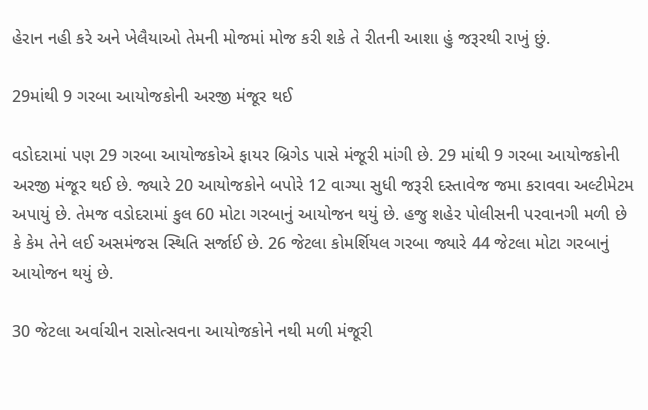હેરાન નહી કરે અને ખેલૈયાઓ તેમની મોજમાં મોજ કરી શકે તે રીતની આશા હું જરૂરથી રાખું છું.

29માંથી 9 ગરબા આયોજકોની અરજી મંજૂર થઈ

વડોદરામાં પણ 29 ગરબા આયોજકોએ ફાયર બ્રિગેડ પાસે મંજૂરી માંગી છે. 29 માંથી 9 ગરબા આયોજકોની અરજી મંજૂર થઈ છે. જ્યારે 20 આયોજકોને બપોરે 12 વાગ્યા સુધી જરૂરી દસ્તાવેજ જમા કરાવવા અલ્ટીમેટમ અપાયું છે. તેમજ વડોદરામાં કુલ 60 મોટા ગરબાનું આયોજન થયું છે. હજુ શહેર પોલીસની પરવાનગી મળી છે કે કેમ તેને લઈ અસમંજસ સ્થિતિ સર્જાઈ છે. 26 જેટલા કોમર્શિયલ ગરબા જ્યારે 44 જેટલા મોટા ગરબાનું આયોજન થયું છે.

30 જેટલા અર્વાચીન રાસોત્સવના આયોજકોને નથી મળી મંજૂરી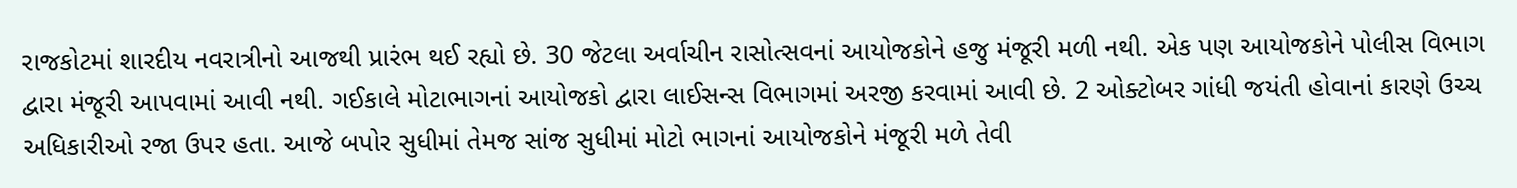રાજકોટમાં શારદીય નવરાત્રીનો આજથી પ્રારંભ થઈ રહ્યો છે. 30 જેટલા અર્વાચીન રાસોત્સવનાં આયોજકોને હજુ મંજૂરી મળી નથી. એક પણ આયોજકોને પોલીસ વિભાગ દ્વારા મંજૂરી આપવામાં આવી નથી. ગઈકાલે મોટાભાગનાં આયોજકો દ્વારા લાઈસન્સ વિભાગમાં અરજી કરવામાં આવી છે. 2 ઓક્ટોબર ગાંધી જયંતી હોવાનાં કારણે ઉચ્ચ અધિકારીઓ રજા ઉપર હતા. આજે બપોર સુધીમાં તેમજ સાંજ સુધીમાં મોટો ભાગનાં આયોજકોને મંજૂરી મળે તેવી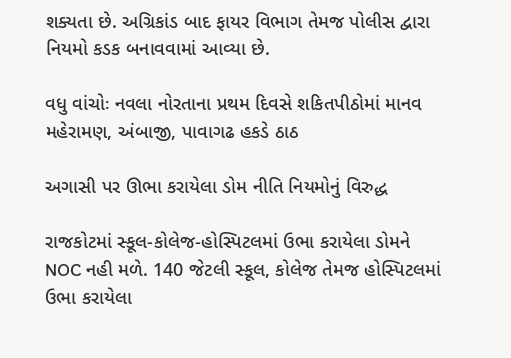શક્યતા છે. અગ્રિકાંડ બાદ ફાયર વિભાગ તેમજ પોલીસ દ્વારા નિયમો કડક બનાવવામાં આવ્યા છે.

વધુ વાંચોઃ નવલા નોરતાના પ્રથમ દિવસે શકિતપીઠોમાં માનવ મહેરામણ, અંબાજી, પાવાગઢ હકડે ઠાઠ

અગાસી પર ઊભા કરાયેલા ડોમ નીતિ નિયમોનું વિરુદ્ધ

રાજકોટમાં સ્કૂલ-કોલેજ-હોસ્પિટલમાં ઉભા કરાયેલા ડોમને NOC નહી મળે. 140 જેટલી સ્કૂલ, કોલેજ તેમજ હોસ્પિટલમાં ઉભા કરાયેલા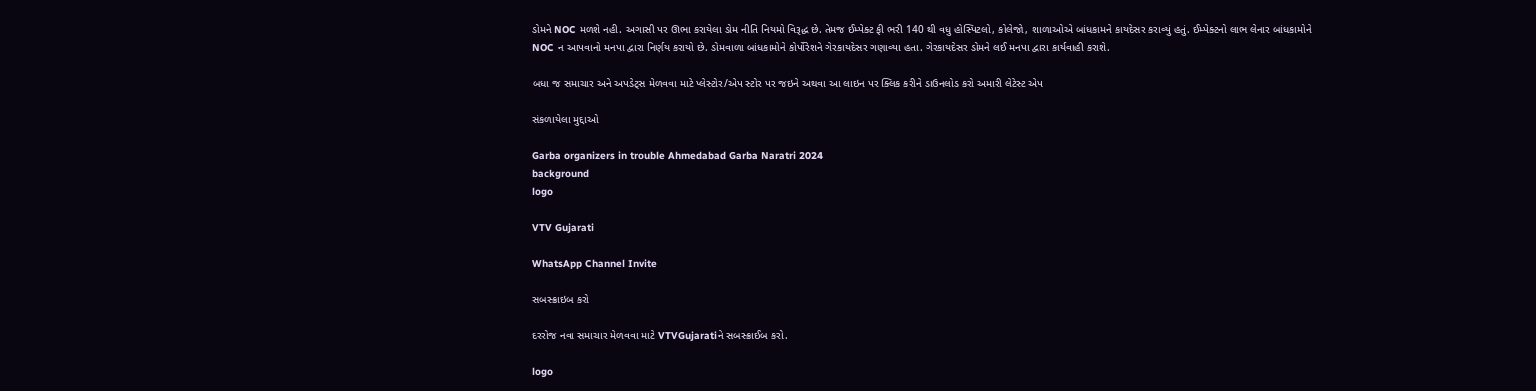ડોમને NOC મળશે નહી. અગાસી પર ઊભા કરાયેલા ડોમ નીતિ નિયમો વિરૂદ્ધ છે. તેમજ ઈમ્પેક્ટ ફી ભરી 140 થી વધુ હોસ્પિટલો, કોલેજો, શાળાઓએ બાંધકામને કાયદેસર કરાવ્યું હતું. ઈમ્પેક્ટનો લાભ લેનાર બાંધકામોને NOC ન આપવાનો મનપા દ્વારા નિર્ણય કરાયો છે. ડોમવાળા બાંધકામોને કોર્પોરેશને ગેરકાયદેસર ગણાવ્યા હતા. ગેરકાયદેસર ડોમને લઈ મનપા દ્વારા કાર્યવાહી કરાશે.

બધા જ સમાચાર અને અપડેટ્સ મેળવવા માટે પ્લેસ્ટોર/એપ સ્ટોર પર જઇને અથવા આ લાઇન પર ક્લિક કરીને ડાઉનલોડ કરો અમારી લેટેસ્ટ એપ

સંકળાયેલા મુદ્દાઓ

Garba organizers in trouble Ahmedabad Garba Naratri 2024
background
logo

VTV Gujarati

WhatsApp Channel Invite

સબસ્ક્રાઇબ કરો

દરરોજ નવા સમાચાર મેળવવા માટે VTVGujaratiને સબસ્ક્રાઈબ કરો.

logo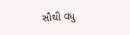સૌથી વધુ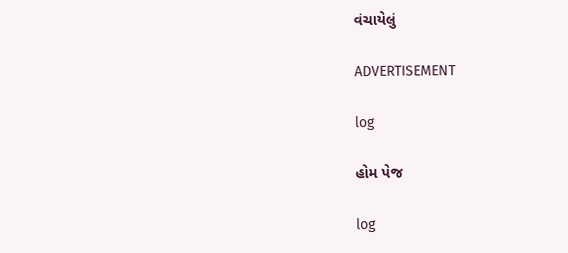વંચાયેલું

ADVERTISEMENT

log

હોમ પેજ

log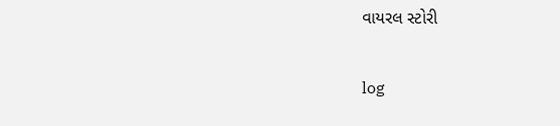વાયરલ સ્ટોરી

log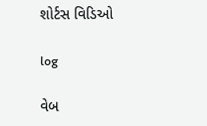શોર્ટસ વિડિઓ

log

વેબ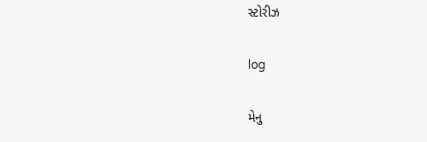સ્ટોરીઝ

log

મેનુ